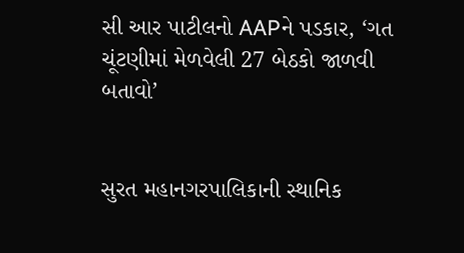સી આર પાટીલનો AAPને પડકાર, ‘ગત ચૂંટણીમાં મેળવેલી 27 બેઠકો જાળવી બતાવો’


સુરત મહાનગરપાલિકાની સ્થાનિક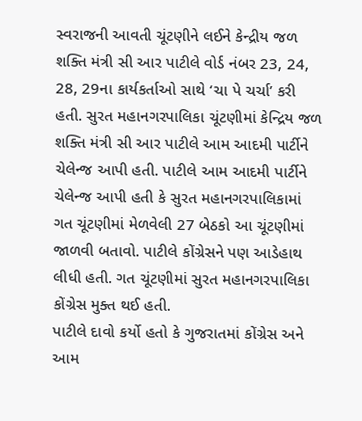સ્વરાજની આવતી ચૂંટણીને લઈને કેન્દ્રીય જળ શક્તિ મંત્રી સી આર પાટીલે વોર્ડ નંબર 23, 24, 28, 29ના કાર્યકર્તાઓ સાથે ‘ચા પે ચર્ચા’ કરી હતી. સુરત મહાનગરપાલિકા ચૂંટણીમાં કેન્દ્રિય જળ શક્તિ મંત્રી સી આર પાટીલે આમ આદમી પાર્ટીને ચેલેન્જ આપી હતી. પાટીલે આમ આદમી પાર્ટીને ચેલેન્જ આપી હતી કે સુરત મહાનગરપાલિકામાં ગત ચૂંટણીમાં મેળવેલી 27 બેઠકો આ ચૂંટણીમાં જાળવી બતાવો. પાટીલે કોંગ્રેસને પણ આડેહાથ લીધી હતી. ગત ચૂંટણીમાં સુરત મહાનગરપાલિકા કોંગ્રેસ મુક્ત થઈ હતી.
પાટીલે દાવો કર્યો હતો કે ગુજરાતમાં કોંગ્રેસ અને આમ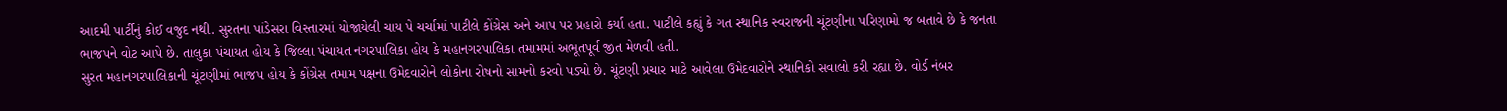આદમી પાર્ટીનું કોઈ વજુદ નથી. સુરતના પાંડેસરા વિસ્તારમાં યોજાયેલી ચાય પે ચર્ચામાં પાટીલે કોંગ્રેસ અને આપ પર પ્રહારો કર્યા હતા. પાટીલે કહ્યું કે ગત સ્થાનિક સ્વરાજની ચૂંટણીના પરિણામો જ બતાવે છે કે જનતા ભાજપને વોટ આપે છે. તાલુકા પંચાયત હોય કે જિલ્લા પંચાયત નગરપાલિકા હોય કે મહાનગરપાલિકા તમામમાં અભૂતપૂર્વ જીત મેળવી હતી.
સુરત મહાનગરપાલિકાની ચૂંટણીમાં ભાજપ હોય કે કોંગ્રેસ તમામ પક્ષના ઉમેદવારોને લોકોના રોષનો સામનો કરવો પડ્યો છે. ચૂંટણી પ્રચાર માટે આવેલા ઉમેદવારોને સ્થાનિકો સવાલો કરી રહ્યા છે. વોર્ડ નંબર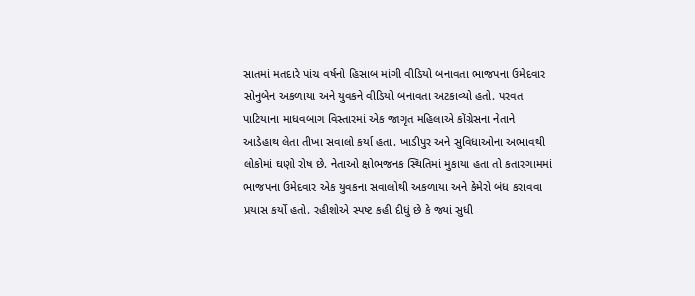સાતમાં મતદારે પાંચ વર્ષનો હિસાબ માંગી વીડિયો બનાવતા ભાજપના ઉમેદવાર સોનુબેન અકળાયા અને યુવકને વીડિયો બનાવતા અટકાવ્યો હતો. પરવત પાટિયાના માધવબાગ વિસ્તારમાં એક જાગૃત મહિલાએ કોંગ્રેસના નેતાને આડેહાથ લેતા તીખા સવાલો કર્યા હતા. ખાડીપુર અને સુવિધાઓના અભાવથી લોકોમાં ઘણો રોષ છે. નેતાઓ ક્ષોભજનક સ્થિતિમાં મુકાયા હતા તો કતારગામમાં ભાજપના ઉમેદવાર એક યુવકના સવાલોથી અકળાયા અને કેમેરો બંધ કરાવવા પ્રયાસ કર્યો હતો. રહીશોએ સ્પષ્ટ કહી દીધું છે કે જ્યાં સુધી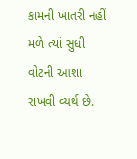કામની ખાતરી નહીં મળે ત્યાં સુધી વોટની આશા રાખવી વ્યર્થ છે.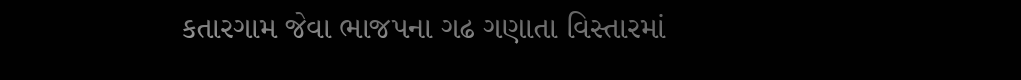કતારગામ જેવા ભાજપના ગઢ ગણાતા વિસ્તારમાં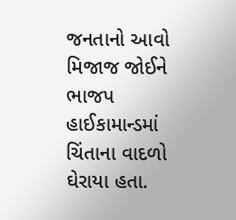જનતાનો આવો મિજાજ જોઈને ભાજપ હાઈકામાન્ડમાં ચિંતાના વાદળો ઘેરાયા હતા.